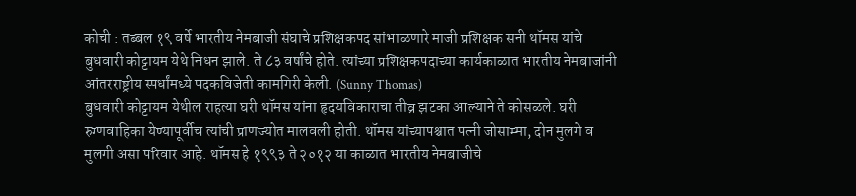कोची : तब्बल १९ वर्षे भारतीय नेमबाजी संघाचे प्रशिक्षकपद सांभाळणारे माजी प्रशिक्षक सनी थॉमस यांचे बुधवारी कोट्टायम येथे निधन झाले. ते ८३ वर्षांचे होते. त्यांच्या प्रशिक्षकपदाच्या कार्यकाळात भारतीय नेमबाजांनी आंतरराष्ट्रीय स्पर्धांमध्ये पदकविजेती कामगिरी केली. (Sunny Thomas)
बुधवारी कोट्टायम येथील राहत्या घरी थॉमस यांना हृदयविकाराचा तीव्र झटका आल्याने ते कोसळले. घरी रुग्णवाहिका येण्यापूर्वीच त्यांची प्राणज्योत मालवली होती. थॉमस यांच्यापश्चात पत्नी जोसाम्मा, दोन मुलगे व मुलगी असा परिवार आहे. थॉमस हे १९९३ ते २०१२ या काळात भारतीय नेमबाजीचे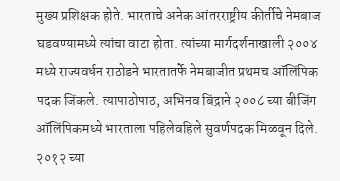मुख्य प्रशिक्षक होते. भारताचे अनेक आंतरराष्ट्रीय कीर्तीचे नेमबाज घडवण्यामध्ये त्यांचा वाटा होता. त्यांच्या मार्गदर्शनाखाली २००४ मध्ये राज्यवर्धन राठोडने भारतातर्फे नेमबाजीत प्रथमच ऑलिंपिक पदक जिंकले. त्यापाठोपाठ, अभिनव बिंद्राने २००८ च्या बीजिंग ऑलिंपिकमध्ये भारताला पहिलेवहिले सुवर्णपदक मिळवून दिले. २०१२ च्या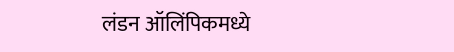लंडन ऑलिंपिकमध्ये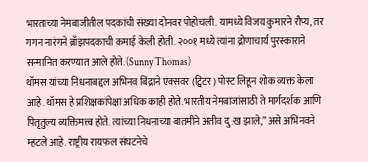भारताच्या नेमबाजीतील पदकांची संख्या दोनवर पोहोचली. यामध्ये विजय कुमारने रौप्य, तर गगन नारंगने ब्राँझपदकाची कमाई केली होती. २००१ मध्ये त्यांना द्रोणाचार्य पुरस्काराने सन्मानित करण्यात आले होते. (Sunny Thomas)
थॉमस यांच्या निधनाबद्दल अभिनव बिंद्राने एक्सवर (ट्विटर) पोस्ट लिहून शोक व्यक्त केला आहे. थॉमस हे प्रशिक्षकांपेक्षा अधिक काही होते. भारतीय नेमबाजांसाठी ते मार्गदर्शक आणि पितृतुल्य व्यक्तिमत्त्व होते. त्यांच्या निधनाच्या बातमीने अतीव दु:ख झाले,” असे अभिनवने म्हटले आहे. राष्ट्रीय रायफल संघटनेचे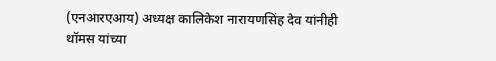(एनआरएआय) अध्यक्ष कालिकेश नारायणसिंह देव यांनीही थॉमस यांच्या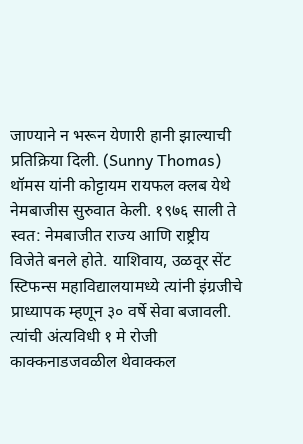जाण्याने न भरून येणारी हानी झाल्याची प्रतिक्रिया दिली. (Sunny Thomas)
थॉमस यांनी कोट्टायम रायफल क्लब येथे नेमबाजीस सुरुवात केली. १९७६ साली ते स्वत: नेमबाजीत राज्य आणि राष्ट्रीय विजेते बनले होते. याशिवाय, उळवूर सेंट स्टिफन्स महाविद्यालयामध्ये त्यांनी इंग्रजीचे प्राध्यापक म्हणून ३० वर्षे सेवा बजावली. त्यांची अंत्यविधी १ मे रोजी काक्कनाडजवळील थेवाक्कल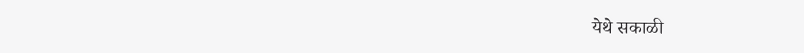येथे सकाळी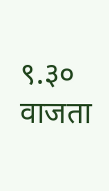९.३० वाजता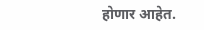होणार आहेत.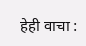हेही वाचा :